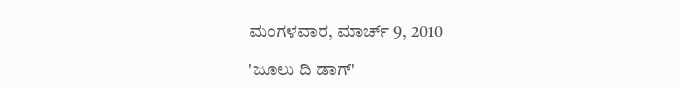ಮಂಗಳವಾರ, ಮಾರ್ಚ್ 9, 2010

'ಜೂಲು ದಿ ಡಾಗ್'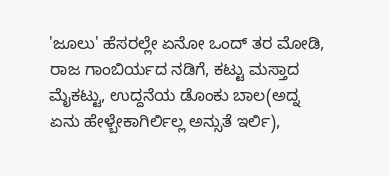'ಜೂಲು' ಹೆಸರಲ್ಲೇ ಏನೋ ಒಂದ್ ತರ ಮೋಡಿ, ರಾಜ ಗಾಂಬಿರ್ಯದ ನಡಿಗೆ, ಕಟ್ಟು ಮಸ್ತಾದ ಮೈಕಟ್ಟು, ಉದ್ದನೆಯ ಡೊಂಕು ಬಾಲ(ಅದ್ನ ಏನು ಹೇಳ್ಬೇಕಾಗಿರ್ಲಿಲ್ಲ ಅನ್ಸುತೆ ಇರ್ಲಿ),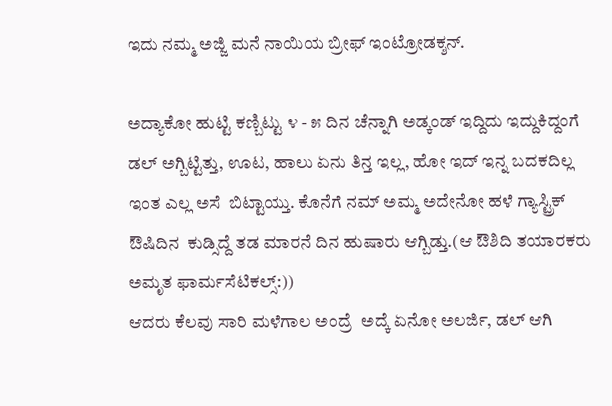ಇದು ನಮ್ಮ ಅಜ್ಜಿ ಮನೆ ನಾಯಿಯ ಬ್ರೀಫ್ ಇಂಟ್ರೋಡಕ್ಶನ್.

ಅದ್ಯಾಕೋ ಹುಟ್ಟಿ ಕಣ್ಬಿಟ್ಟು ೪ - ೫ ದಿನ ಚೆನ್ನಾಗಿ ಅಡ್ಕಂಡ್ ಇದ್ದಿದು ಇದ್ದುಕಿದ್ದಂಗೆ  ಡಲ್ ಅಗ್ಬಿಟ್ಟಿತ್ತು, ಊಟ, ಹಾಲು ಏನು ತಿನ್ತ ಇಲ್ಲ, ಹೋ ಇದ್ ಇನ್ನ ಬದಕದಿಲ್ಲ ಇಂತ ಎಲ್ಲ ಅಸೆ  ಬಿಟ್ಟಾಯ್ತು. ಕೊನೆಗೆ ನಮ್ ಅಮ್ಮ ಅದೇನೋ ಹಳೆ ಗ್ಯಾಸ್ಟ್ರಿಕ್ ಔಷಿದಿನ  ಕುಡ್ಸಿದ್ದೆ ತಡ ಮಾರನೆ ದಿನ ಹುಷಾರು ಆಗ್ಬಿಡ್ತು.(ಆ ಔಶಿದಿ ತಯಾರಕರು ಅಮೃತ ಫಾರ್ಮಸೆಟಿಕಲ್ಸ್:))
ಆದರು ಕೆಲವು ಸಾರಿ ಮಳೆಗಾಲ ಅಂದ್ರೆ  ಅದ್ಕೆ ಏನೋ ಅಲರ್ಜಿ, ಡಲ್ ಆಗಿ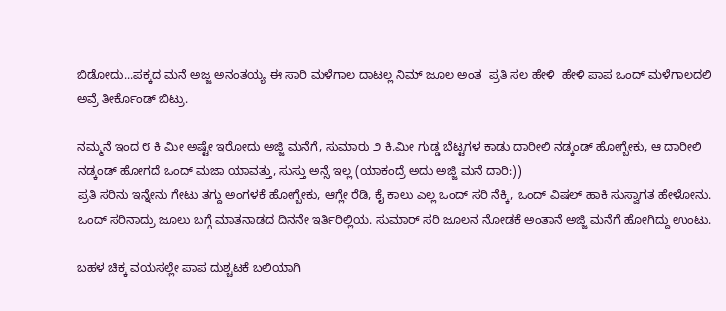ಬಿಡೋದು...ಪಕ್ಕದ ಮನೆ ಅಜ್ಜ ಅನಂತಯ್ಯ ಈ ಸಾರಿ ಮಳೆಗಾಲ ದಾಟಲ್ಲ ನಿಮ್ ಜೂಲ ಅಂತ  ಪ್ರತಿ ಸಲ ಹೇಳಿ  ಹೇಳಿ ಪಾಪ ಒಂದ್ ಮಳೆಗಾಲದಲಿ ಅವ್ರೆ ತೀರ್ಕೊಂಡ್ ಬಿಟ್ರು.

ನಮ್ಮನೆ ಇಂದ ೮ ಕಿ ಮೀ ಅಷ್ಟೇ ಇರೋದು ಅಜ್ಜಿ ಮನೆಗೆ, ಸುಮಾರು ೨ ಕಿ.ಮೀ ಗುಡ್ಡ ಬೆಟ್ಟಗಳ ಕಾಡು ದಾರೀಲಿ ನಡ್ಕಂಡ್ ಹೋಗ್ಬೇಕು, ಆ ದಾರೀಲಿ ನಡ್ಕಂಡ್ ಹೋಗದೆ ಒಂದ್ ಮಜಾ ಯಾವತ್ತು, ಸುಸ್ತು ಅನ್ಸೆ ಇಲ್ಲ (ಯಾಕಂದ್ರೆ ಅದು ಅಜ್ಜಿ ಮನೆ ದಾರಿ:))
ಪ್ರತಿ ಸರಿನು ಇನ್ನೇನು ಗೇಟು ತಗ್ದು ಅಂಗಳಕೆ ಹೋಗ್ಬೇಕು, ಆಗ್ಲೇ ರೆಡಿ, ಕೈ ಕಾಲು ಎಲ್ಲ ಒಂದ್ ಸರಿ ನೆಕ್ಕಿ, ಒಂದ್ ವಿಷಲ್ ಹಾಕಿ ಸುಸ್ವಾಗತ ಹೇಳೋನು.
ಒಂದ್ ಸರಿನಾದ್ರು ಜೂಲು ಬಗ್ಗೆ ಮಾತನಾಡದ ದಿನನೇ ಇರ್ತಿರಿಲ್ಲಿಯ. ಸುಮಾರ್ ಸರಿ ಜೂಲನ ನೋಡಕೆ ಅಂತಾನೆ ಅಜ್ಜಿ ಮನೆಗೆ ಹೋಗಿದ್ದು ಉಂಟು.

ಬಹಳ ಚಿಕ್ಕ ವಯಸಲ್ಲೇ ಪಾಪ ದುಶ್ಚಟಕೆ ಬಲಿಯಾಗಿ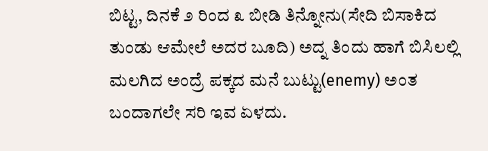ಬಿಟ್ಟ, ದಿನಕೆ ೨ ರಿಂದ ೩ ಬೀಡಿ ತಿನ್ನೋನು(ಸೇದಿ ಬಿಸಾಕಿದ ತುಂಡು ಆಮೇಲೆ ಅದರ ಬೂದಿ) ಅದ್ನ ತಿಂದು ಹಾಗೆ ಬಿಸಿಲಲ್ಲಿ ಮಲಗಿದ ಅಂದ್ರೆ ಪಕ್ಕದ ಮನೆ ಬುಟ್ಟು(enemy) ಅಂತ ಬಂದಾಗಲೇ ಸರಿ ಇವ ಏಳದು.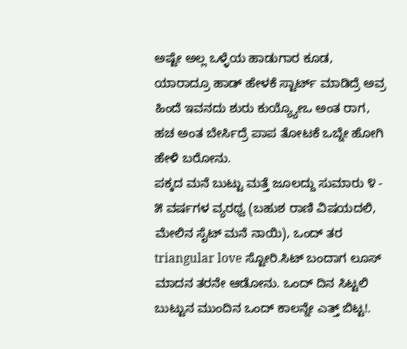ಅಷ್ಟೇ ಅಲ್ಲ ಒಳ್ಳೆಯ ಹಾಡುಗಾರ ಕೂಡ, ಯಾರಾದ್ರೂ ಹಾಡ್ ಹೇಳಕೆ ಸ್ಟಾರ್ಟ್ ಮಾಡಿದ್ರೆ ಅವ್ರ ಹಿಂದೆ ಇವನದು ಶುರು ಕುಯ್ಯ್ಯೋಒ ಅಂತ ರಾಗ, ಹಚ ಅಂತ ಬೇರ್ಸಿದ್ರೆ ಪಾಪ ತೋಟಕೆ ಒಬ್ನೇ ಹೋಗಿ ಹೇಳಿ ಬರೋನು.
ಪಕ್ಕದ ಮನೆ ಬುಟ್ಟು ಮತ್ತೆ ಜೂಲದ್ದು ಸುಮಾರು ೪ - ೫ ವರ್ಷಗಳ ವ್ಯರಥ್ವ (ಬಹುಶ ರಾಣಿ ವಿಷಯದಲಿ, ಮೇಲಿನ ಸೈಟ್ ಮನೆ ನಾಯಿ), ಒಂದ್ ತರ triangular love ಸ್ಟೋರಿ.ಸಿಟ್ ಬಂದಾಗ ಲೂಸ್ ಮಾದನ ತರನೇ ಆಡೋನು. ಒಂದ್ ದಿನ ಸಿಟ್ಟಲಿ ಬುಟ್ಟುನ ಮುಂದಿನ ಒಂದ್ ಕಾಲನ್ನೇ ಎತ್ತ್ ಬಿಟ್ಟ!.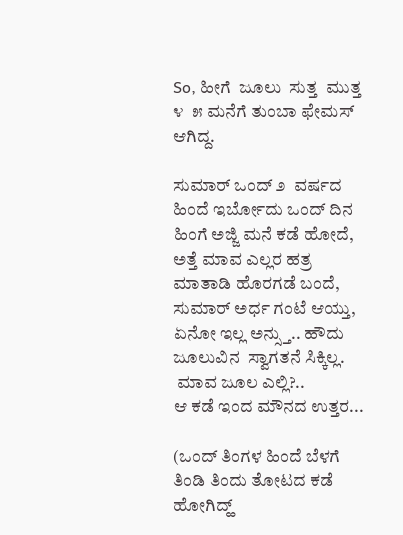So, ಹೀಗೆ  ಜೂಲು  ಸುತ್ತ  ಮುತ್ತ  ೪  ೫ ಮನೆಗೆ ತುಂಬಾ ಫೇಮಸ್ ಆಗಿದ್ದ.

ಸುಮಾರ್ ಒಂದ್ ೨  ವರ್ಷದ ಹಿಂದೆ ಇರ್ಬೋದು ಒಂದ್ ದಿನ ಹಿಂಗೆ ಅಜ್ಜಿ ಮನೆ ಕಡೆ ಹೋದೆ, ಅತ್ತೆ ಮಾವ ಎಲ್ಲರ ಹತ್ರ ಮಾತಾಡಿ ಹೊರಗಡೆ ಬಂದೆ, ಸುಮಾರ್ ಅರ್ಧ ಗಂಟೆ ಆಯ್ತು, ಏನೋ ಇಲ್ಲ ಅನ್ಸ್ತು.. ಹೌದು  ಜೂಲುವಿನ  ಸ್ವಾಗತನೆ ಸಿಕ್ಕಿಲ್ಲ.
 ಮಾವ ಜೂಲ ಎಲ್ಲಿ?..
ಆ ಕಡೆ ಇಂದ ಮೌನದ ಉತ್ತರ...

(ಒಂದ್ ತಿಂಗಳ ಹಿಂದೆ ಬೆಳಗೆ ತಿಂಡಿ ತಿಂದು ತೋಟದ ಕಡೆ ಹೋಗಿದ್ಹ್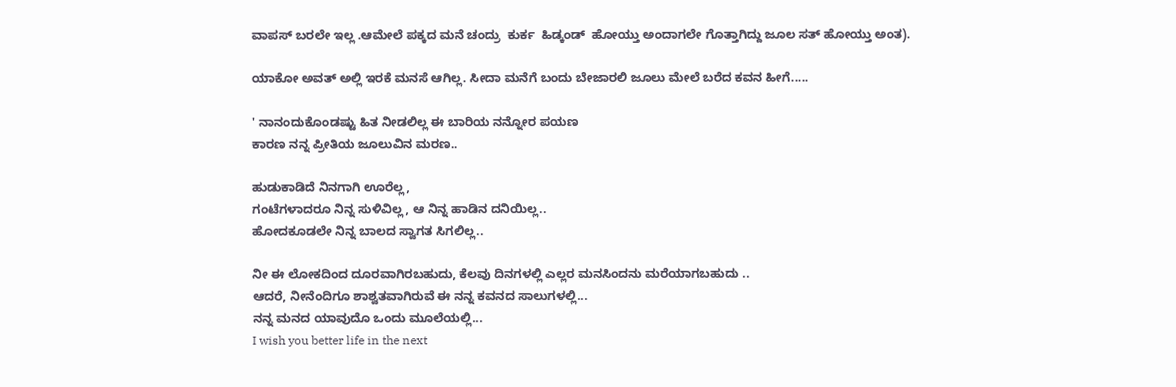ವಾಪಸ್ ಬರಲೇ ಇಲ್ಲ .ಆಮೇಲೆ ಪಕ್ಕದ ಮನೆ ಚಂದ್ರು  ಕುರ್ಕ  ಹಿಡ್ಕಂಡ್  ಹೋಯ್ತು ಅಂದಾಗಲೇ ಗೊತ್ತಾಗಿದ್ದು ಜೂಲ ಸತ್ ಹೋಯ್ತು ಅಂತ).

ಯಾಕೋ ಅವತ್ ಅಲ್ಲಿ ಇರಕೆ ಮನಸೆ ಆಗಿಲ್ಲ. ಸೀದಾ ಮನೆಗೆ ಬಂದು ಬೇಜಾರಲಿ ಜೂಲು ಮೇಲೆ ಬರೆದ ಕವನ ಹೀಗೆ.....

' ನಾನಂದುಕೊಂಡಷ್ಟು ಹಿತ ನೀಡಲಿಲ್ಲ ಈ ಬಾರಿಯ ನನ್ನೋರ ಪಯಣ
ಕಾರಣ ನನ್ನ ಪ್ರೀತಿಯ ಜೂಲುವಿನ ಮರಣ..

ಹುಡುಕಾಡಿದೆ ನಿನಗಾಗಿ ಊರೆಲ್ಲ,
ಗಂಟೆಗಳಾದರೂ ನಿನ್ನ ಸುಳಿವಿಲ್ಲ, ಆ ನಿನ್ನ ಹಾಡಿನ ದನಿಯಿಲ್ಲ..
ಹೋದಕೂಡಲೇ ನಿನ್ನ ಬಾಲದ ಸ್ವಾಗತ ಸಿಗಲಿಲ್ಲ..

ನೀ ಈ ಲೋಕದಿಂದ ದೂರವಾಗಿರಬಹುದು, ಕೆಲವು ದಿನಗಳಲ್ಲಿ ಎಲ್ಲರ ಮನಸಿಂದನು ಮರೆಯಾಗಬಹುದು ..
ಆದರೆ, ನೀನೆಂದಿಗೂ ಶಾಶ್ವತವಾಗಿರುವೆ ಈ ನನ್ನ ಕವನದ ಸಾಲುಗಳಲ್ಲಿ...
ನನ್ನ ಮನದ ಯಾವುದೊ ಒಂದು ಮೂಲೆಯಲ್ಲಿ...
I wish you better life in the next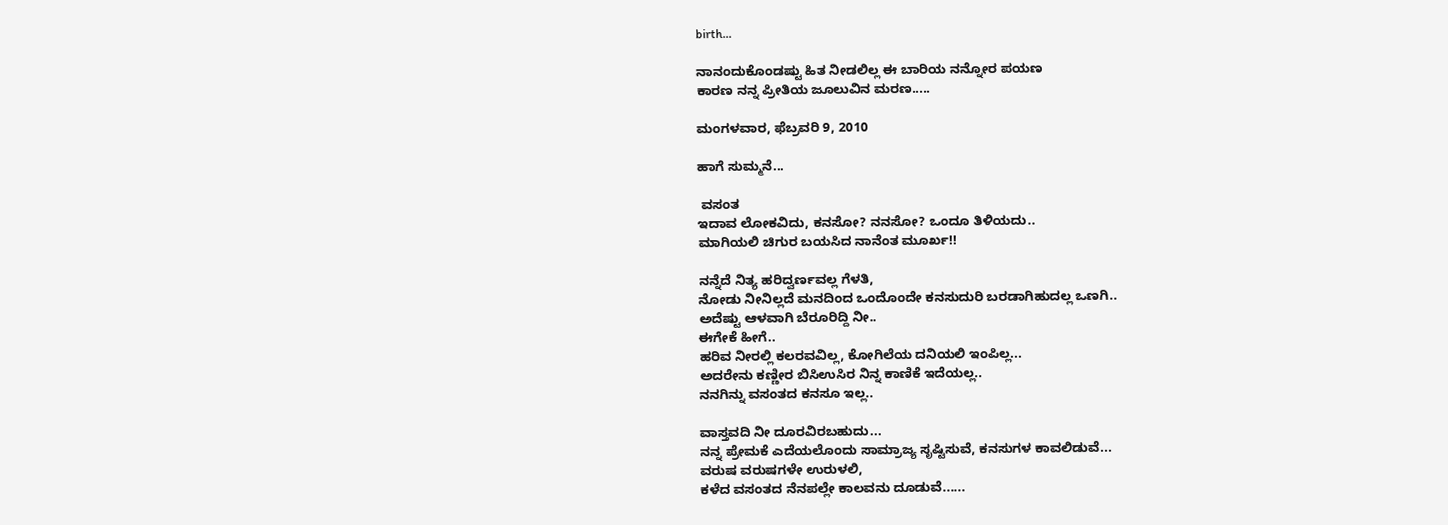birth...

ನಾನಂದುಕೊಂಡಷ್ಟು ಹಿತ ನೀಡಲಿಲ್ಲ ಈ ಬಾರಿಯ ನನ್ನೋರ ಪಯಣ
ಕಾರಣ ನನ್ನ ಪ್ರೀತಿಯ ಜೂಲುವಿನ ಮರಣ.....

ಮಂಗಳವಾರ, ಫೆಬ್ರವರಿ 9, 2010

ಹಾಗೆ ಸುಮ್ಮನೆ...

 ವಸಂತ
ಇದಾವ ಲೋಕವಿದು, ಕನಸೋ? ನನಸೋ? ಒಂದೂ ತಿಳಿಯದು..
ಮಾಗಿಯಲಿ ಚಿಗುರ ಬಯಸಿದ ನಾನೆಂತ ಮೂರ್ಖ!!

ನನ್ನೆದೆ ನಿತ್ಯ ಹರಿದ್ವರ್ಣವಲ್ಲ ಗೆಳತಿ,
ನೋಡು ನೀನಿಲ್ಲದೆ ಮನದಿಂದ ಒಂದೊಂದೇ ಕನಸುದುರಿ ಬರಡಾಗಿಹುದಲ್ಲ ಒಣಗಿ..
ಅದೆಷ್ಟು ಆಳವಾಗಿ ಬೆರೂರಿದ್ದಿ ನೀ..
ಈಗೇಕೆ ಹೀಗೆ..
ಹರಿವ ನೀರಲ್ಲಿ ಕಲರವವಿಲ್ಲ, ಕೋಗಿಲೆಯ ದನಿಯಲಿ ಇಂಪಿಲ್ಲ...
ಅದರೇನು ಕಣ್ಣೀರ ಬಿಸಿಉಸಿರ ನಿನ್ನ ಕಾಣಿಕೆ ಇದೆಯಲ್ಲ..
ನನಗಿನ್ನು ವಸಂತದ ಕನಸೂ ಇಲ್ಲ..

ವಾಸ್ತವದಿ ನೀ ದೂರವಿರಬಹುದು...
ನನ್ನ ಪ್ರೇಮಕೆ ಎದೆಯಲೊಂದು ಸಾಮ್ರಾಜ್ಯ ಸೃಷ್ಟಿಸುವೆ, ಕನಸುಗಳ ಕಾವಲಿಡುವೆ...
ವರುಷ ವರುಷಗಳೇ ಉರುಳಲಿ,
ಕಳೆದ ವಸಂತದ ನೆನಪಲ್ಲೇ ಕಾಲವನು ದೂಡುವೆ......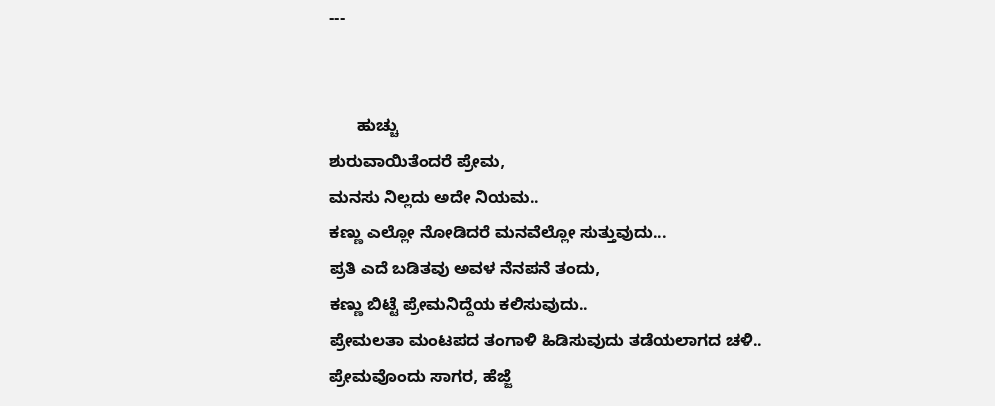---


      ಹುಚ್ಚು
ಶುರುವಾಯಿತೆಂದರೆ ಪ್ರೇಮ,
ಮನಸು ನಿಲ್ಲದು ಅದೇ ನಿಯಮ..
ಕಣ್ಣು ಎಲ್ಲೋ ನೋಡಿದರೆ ಮನವೆಲ್ಲೋ ಸುತ್ತುವುದು...
ಪ್ರತಿ ಎದೆ ಬಡಿತವು ಅವಳ ನೆನಪನೆ ತಂದು,
ಕಣ್ಣು ಬಿಟ್ಟೆ ಪ್ರೇಮನಿದ್ದೆಯ ಕಲಿಸುವುದು..
ಪ್ರೇಮಲತಾ ಮಂಟಪದ ತಂಗಾಳಿ ಹಿಡಿಸುವುದು ತಡೆಯಲಾಗದ ಚಳಿ..
ಪ್ರೇಮವೊಂದು ಸಾಗರ, ಹೆಜ್ಜೆ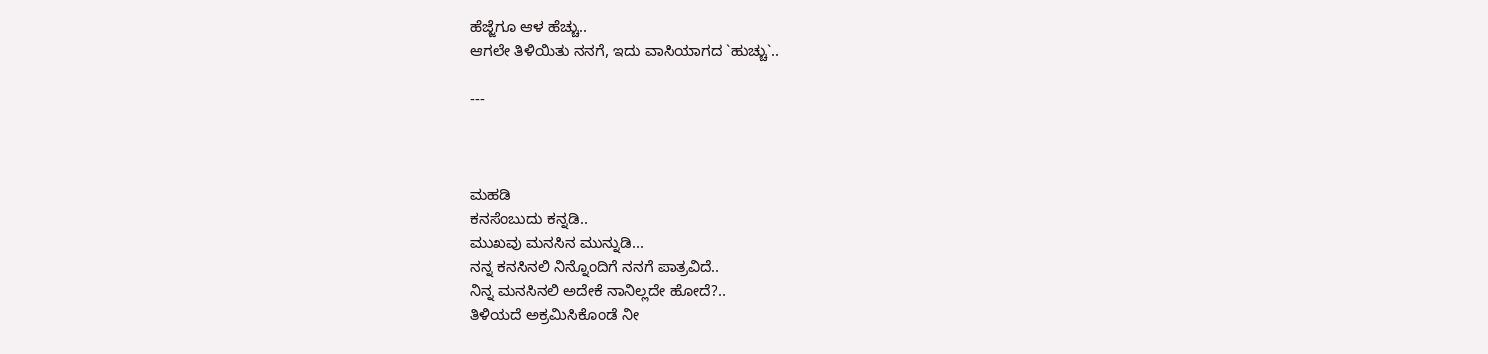ಹೆಜ್ಜೆಗೂ ಆಳ ಹೆಚ್ಚು..
ಆಗಲೇ ತಿಳಿಯಿತು ನನಗೆ, ಇದು ವಾಸಿಯಾಗದ `ಹುಚ್ಚು`..

---



ಮಹಡಿ
ಕನಸೆಂಬುದು ಕನ್ನಡಿ..
ಮುಖವು ಮನಸಿನ ಮುನ್ನುಡಿ...
ನನ್ನ ಕನಸಿನಲಿ ನಿನ್ನೊಂದಿಗೆ ನನಗೆ ಪಾತ್ರವಿದೆ..
ನಿನ್ನ ಮನಸಿನಲಿ ಅದೇಕೆ ನಾನಿಲ್ಲದೇ ಹೋದೆ?..
ತಿಳಿಯದೆ ಅಕ್ರಮಿಸಿಕೊಂಡೆ ನೀ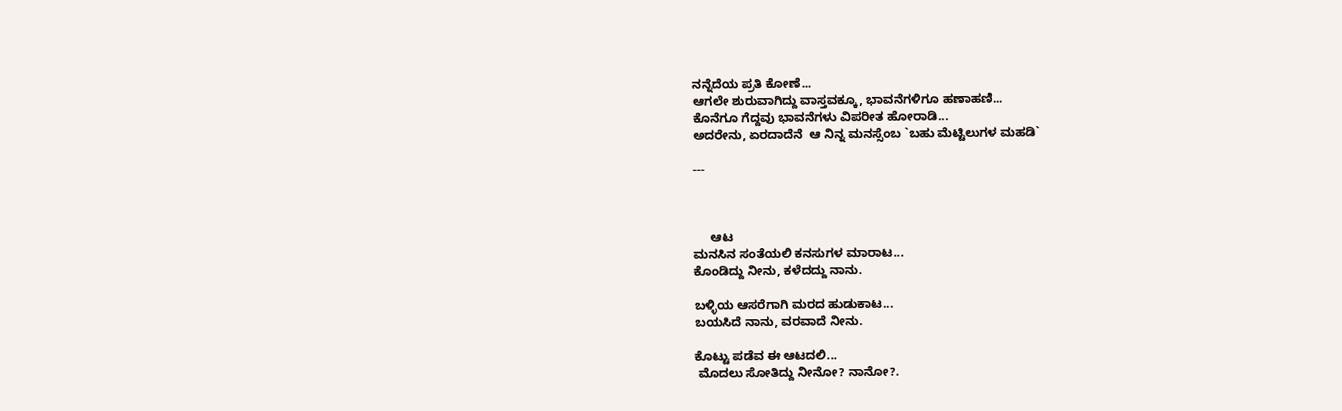ನನ್ನೆದೆಯ ಪ್ರತಿ ಕೋಣೆ...
ಆಗಲೇ ಶುರುವಾಗಿದ್ದು ವಾಸ್ತವಕ್ಕೂ, ಭಾವನೆಗಳಿಗೂ ಹಣಾಹಣಿ...
ಕೊನೆಗೂ ಗೆದ್ದವು ಭಾವನೆಗಳು ವಿಪರೀತ ಹೋರಾಡಿ...
ಅದರೇನು, ಏರದಾದೆನೆ  ಆ ನಿನ್ನ ಮನಸ್ಸೆಂಬ `ಬಹು ಮೆಟ್ಟಿಲುಗಳ ಮಹಡಿ`

---



     ಆಟ
ಮನಸಿನ ಸಂತೆಯಲಿ ಕನಸುಗಳ ಮಾರಾಟ...
ಕೊಂಡಿದ್ದು ನೀನು, ಕಳೆದದ್ದು ನಾನು.

ಬಳ್ಳಿಯ ಆಸರೆಗಾಗಿ ಮರದ ಹುಡುಕಾಟ...
ಬಯಸಿದೆ ನಾನು, ವರವಾದೆ ನೀನು.

ಕೊಟ್ಟು ಪಡೆವ ಈ ಆಟದಲಿ...
 ಮೊದಲು ಸೋತಿದ್ದು ನೀನೋ? ನಾನೋ?.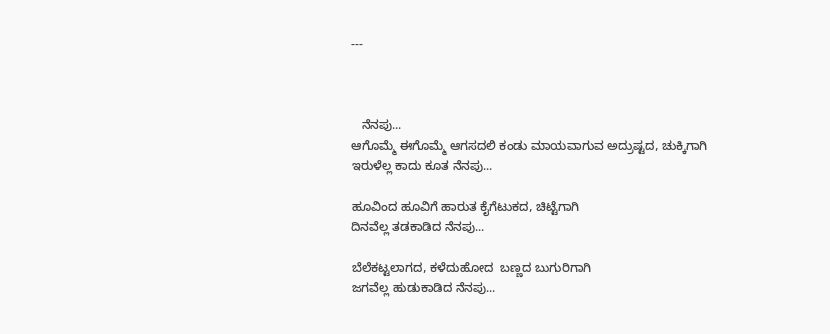---



   ನೆನಪು...
ಆಗೊಮ್ಮೆ ಈಗೊಮ್ಮೆ ಆಗಸದಲಿ ಕಂಡು ಮಾಯವಾಗುವ ಅದ್ರುಷ್ಟದ, ಚುಕ್ಕಿಗಾಗಿ
ಇರುಳೆಲ್ಲ ಕಾದು ಕೂತ ನೆನಪು...

ಹೂವಿಂದ ಹೂವಿಗೆ ಹಾರುತ ಕೈಗೆಟುಕದ, ಚಿಟ್ಟೆಗಾಗಿ
ದಿನವೆಲ್ಲ ತಡಕಾಡಿದ ನೆನಪು...

ಬೆಲೆಕಟ್ಟಲಾಗದ, ಕಳೆದುಹೋದ  ಬಣ್ಣದ ಬುಗುರಿಗಾಗಿ
ಜಗವೆಲ್ಲ ಹುಡುಕಾಡಿದ ನೆನಪು...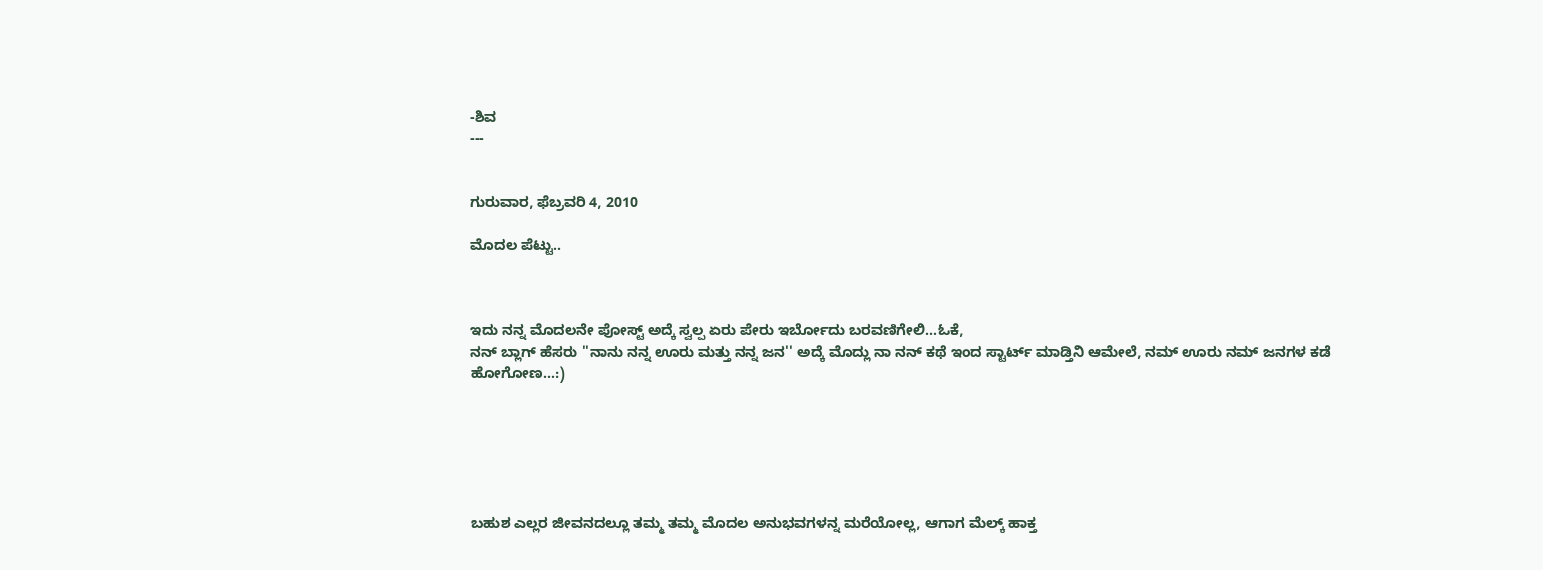-ಶಿವ
---


ಗುರುವಾರ, ಫೆಬ್ರವರಿ 4, 2010

ಮೊದಲ ಪೆಟ್ಟು..



ಇದು ನನ್ನ ಮೊದಲನೇ ಪೋಸ್ಟ್ ಅದ್ಕೆ ಸ್ವಲ್ಪ ಏರು ಪೇರು ಇರ್ಬೋದು ಬರವಣಿಗೇಲಿ...ಓಕೆ,
ನನ್ ಬ್ಲಾಗ್ ಹೆಸರು ''ನಾನು ನನ್ನ ಊರು ಮತ್ತು ನನ್ನ ಜನ'' ಅದ್ಕೆ ಮೊದ್ಲು ನಾ ನನ್ ಕಥೆ ಇಂದ ಸ್ಟಾರ್ಟ್ ಮಾಡ್ತಿನಿ ಆಮೇಲೆ, ನಮ್ ಊರು ನಮ್ ಜನಗಳ ಕಡೆ ಹೋಗೋಣ...:)






ಬಹುಶ ಎಲ್ಲರ ಜೀವನದಲ್ಲೂ ತಮ್ಮ ತಮ್ಮ ಮೊದಲ ಅನುಭವಗಳನ್ನ ಮರೆಯೋಲ್ಲ, ಆಗಾಗ ಮೆಲ್ಕ್ ಹಾಕ್ತ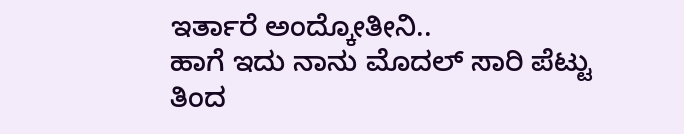ಇರ್ತಾರೆ ಅಂದ್ಕೋತೀನಿ..
ಹಾಗೆ ಇದು ನಾನು ಮೊದಲ್ ಸಾರಿ ಪೆಟ್ಟು ತಿಂದ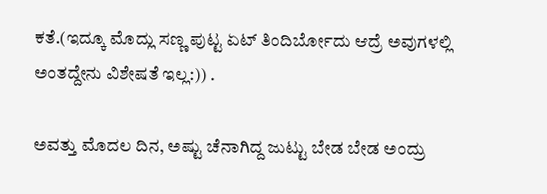ಕತೆ.(ಇದ್ಕೂ ಮೊದ್ಲು ಸಣ್ಣ ಪುಟ್ಟ ಏಟ್ ತಿಂದಿರ್ಬೋದು ಆದ್ರೆ ಅವುಗಳಲ್ಲಿ ಅಂತದ್ದೇನು ವಿಶೇಷತೆ ಇಲ್ಲ:)) .

ಅವತ್ತು ಮೊದಲ ದಿನ, ಅಷ್ಟು ಚೆನಾಗಿದ್ದ ಜುಟ್ಟು ಬೇಡ ಬೇಡ ಅಂದ್ರು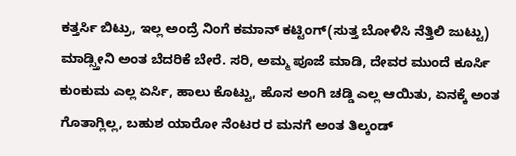ಕತ್ತರ್ಸಿ ಬಿಟ್ರು, ಇಲ್ಲ ಅಂದ್ರೆ ನಿಂಗೆ ಕಮಾನ್ ಕಟ್ಟಿಂಗ್(ಸುತ್ತ ಬೋಳಿಸಿ ನೆತ್ತಿಲಿ ಜುಟ್ಟು) ಮಾಡ್ಸ್ತೀನಿ ಅಂತ ಬೆದರಿಕೆ ಬೇರೆ. ಸರಿ, ಅಮ್ಮ ಪೂಜೆ ಮಾಡಿ, ದೇವರ ಮುಂದೆ ಕೂರ್ಸಿ ಕುಂಕುಮ ಎಲ್ಲ ಏರ್ಸಿ, ಹಾಲು ಕೊಟ್ಟು, ಹೊಸ ಅಂಗಿ ಚಡ್ಡಿ ಎಲ್ಲ ಆಯಿತು, ಏನಕ್ಕೆ ಅಂತ ಗೊತಾಗ್ಲಿಲ್ಲ, ಬಹುಶ ಯಾರೋ ನೆಂಟರ ರ ಮನಗೆ ಅಂತ ತಿಲ್ಕಂಡ್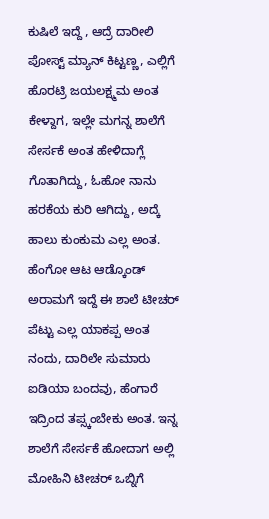ಕುಷಿಲೆ ಇದ್ದೆ , ಆದ್ರೆ ದಾರೀಲಿ ಪೋಸ್ಟ್ ಮ್ಯಾನ್ ಕಿಟ್ಟಣ್ಣ, ಎಲ್ಲಿಗೆ ಹೊರಟ್ರಿ ಜಯಲಕ್ಷ್ಮಮ ಅಂತ ಕೇಳ್ದಾಗ, ಇಲ್ಲೇ ಮಗನ್ನ ಶಾಲೆಗೆ ಸೇರ್ಸಕೆ ಅಂತ ಹೇಳಿದಾಗ್ಲೆ ಗೊತಾಗಿದ್ದು, ಓಹೋ ನಾನು ಹರಕೆಯ ಕುರಿ ಆಗಿದ್ದು, ಅದ್ಕೆ ಹಾಲು ಕುಂಕುಮ ಎಲ್ಲ ಅಂತ. ಹೆಂಗೋ ಆಟ ಆಡ್ಕೊಂಡ್ ಅರಾಮಗೆ ಇದ್ದೆ ಈ ಶಾಲೆ ಟೀಚರ್ ಪೆಟ್ಟು ಎಲ್ಲ ಯಾಕಪ್ಪ ಅಂತ ನಂದು, ದಾರಿಲೇ ಸುಮಾರು ಐಡಿಯಾ ಬಂದವು, ಹೆಂಗಾರೆ ಇದ್ರಿಂದ ತಪ್ಸ್ಕಂಬೇಕು ಅಂತ. ಇನ್ನ ಶಾಲೆಗೆ ಸೇರ್ಸಕೆ ಹೋದಾಗ ಅಲ್ಲಿ ಮೋಹಿನಿ ಟೀಚರ್ ಒಬ್ನಿಗೆ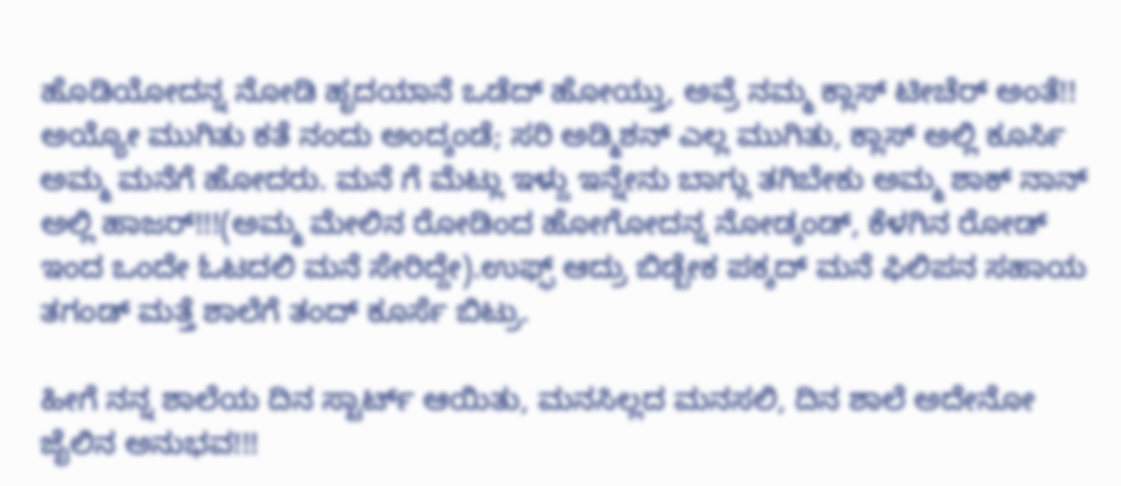ಹೊಡಿಯೋದನ್ನ ನೋಡಿ ಹೃದಯಾನೆ ಒಡೆದ್ ಹೋಯ್ತು, ಅವ್ರೆ ನಮ್ಮ ಕ್ಲಾಸ್ ಟೀಚೆರ್ ಅಂತೆ!! ಅಯ್ಯೋ ಮುಗಿತು ಕತೆ ನಂದು ಅಂದ್ಕಂಡೆ; ಸರಿ ಅಡ್ಮಿಶನ್ ಎಲ್ಲ ಮುಗಿತು, ಕ್ಲಾಸ್ ಅಲ್ಲಿ ಕೂರ್ಸಿ ಅಮ್ಮ ಮನೆಗೆ ಹೋದರು. ಮನೆ ಗೆ ಮೆಟ್ಲು ಇಳ್ದು ಇನ್ನೇನು ಬಾಗ್ಲು ತಗಿಬೇಕು ಅಮ್ಮ ಶಾಕ್ ನಾನ್ ಅಲ್ಲಿ ಹಾಜರ್!!!(ಅಮ್ಮ ಮೇಲಿನ ರೋಡಿಂದ ಹೋಗೋದನ್ನ ನೋಡ್ಕಂಡ್, ಕೆಳಗಿನ ರೋಡ್ ಇಂದ ಒಂದೇ ಓಟದಲಿ ಮನೆ ಸೇರಿದ್ದೇ).ಉಫ್ಫ್ ಆದ್ರು ಬಿಡ್ಬೇಕ ಪಕ್ಕದ್ ಮನೆ ಫಿಲಿಪನ ಸಹಾಯ ತಗಂಡ್ ಮತ್ತೆ ಶಾಲೆಗೆ ತಂದ್ ಕೂರ್ಸೆ ಬಿಟ್ರು.

ಹೀಗೆ ನನ್ನ ಶಾಲೆಯ ದಿನ ಸ್ಟಾರ್ಟ್ ಆಯಿತು, ಮನಸಿಲ್ಲದ ಮನಸಲಿ, ದಿನ ಶಾಲೆ ಅದೇನೋ ಜೈಲಿನ ಅನುಭವ!!!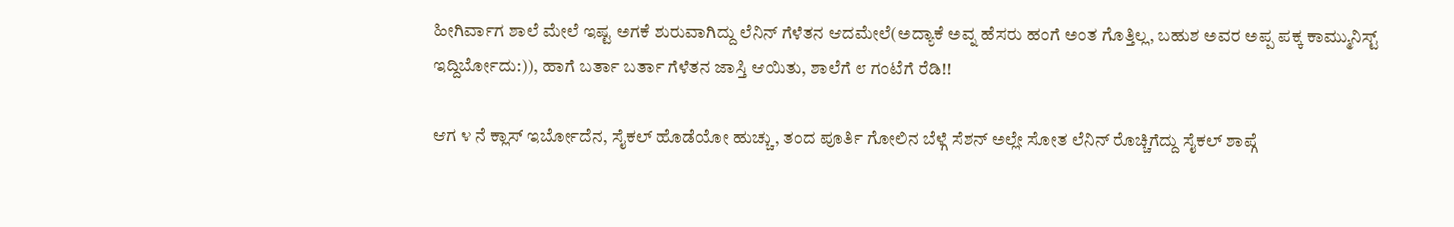ಹೀಗಿರ್ವಾಗ ಶಾಲೆ ಮೇಲೆ ಇಷ್ಟ ಅಗಕೆ ಶುರುವಾಗಿದ್ದು ಲೆನಿನ್ ಗೆಳೆತನ ಆದಮೇಲೆ(ಅದ್ಯಾಕೆ ಅವ್ನ ಹೆಸರು ಹಂಗೆ ಅಂತ ಗೊತ್ತಿಲ್ಲ, ಬಹುಶ ಅವರ ಅಪ್ಪ ಪಕ್ಕ ಕಾಮ್ಮುನಿಸ್ಟ್ ಇದ್ದಿರ್ಬೋದು:)), ಹಾಗೆ ಬರ್ತಾ ಬರ್ತಾ ಗೆಳೆತನ ಜಾಸ್ತಿ ಆಯಿತು, ಶಾಲೆಗೆ ೮ ಗಂಟೆಗೆ ರೆಡಿ!!

ಆಗ ೪ ನೆ ಕ್ಲಾಸ್ ಇರ್ಬೋದೆನ, ಸೈಕಲ್ ಹೊಡೆಯೋ ಹುಚ್ಚು, ತಂದ ಪೂರ್ತಿ ಗೋಲಿನ ಬೆಳ್ಗೆ ಸೆಶನ್ ಅಲ್ಲೇ ಸೋತ ಲೆನಿನ್ ರೊಚ್ಚಿಗೆದ್ದು ಸೈಕಲ್ ಶಾಪ್ಗೆ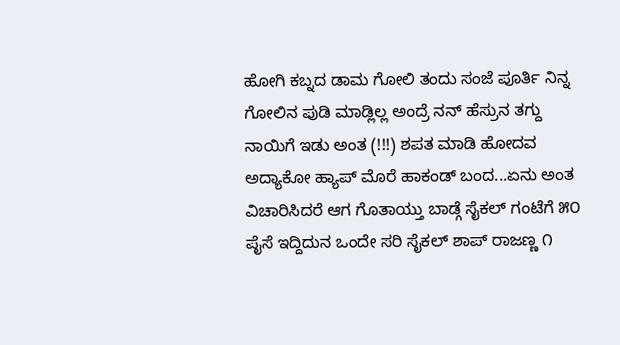ಹೋಗಿ ಕಬ್ನದ ಡಾಮ ಗೋಲಿ ತಂದು ಸಂಜೆ ಪೂರ್ತಿ ನಿನ್ನ ಗೋಲಿನ ಪುಡಿ ಮಾಡ್ಲಿಲ್ಲ ಅಂದ್ರೆ ನನ್ ಹೆಸ್ರುನ ತಗ್ದು ನಾಯಿಗೆ ಇಡು ಅಂತ (!!!) ಶಪತ ಮಾಡಿ ಹೋದವ ಅದ್ಯಾಕೋ ಹ್ಯಾಪ್ ಮೊರೆ ಹಾಕಂಡ್ ಬಂದ...ಏನು ಅಂತ ವಿಚಾರಿಸಿದರೆ ಆಗ ಗೊತಾಯ್ತು ಬಾಡ್ಗೆ ಸೈಕಲ್ ಗಂಟೆಗೆ ೫೦ ಪೈಸೆ ಇದ್ದಿದುನ ಒಂದೇ ಸರಿ ಸೈಕಲ್ ಶಾಪ್ ರಾಜಣ್ಣ ೧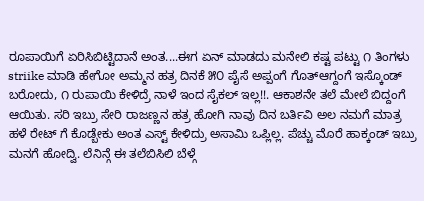ರೂಪಾಯಿಗೆ ಏರಿಸಿಬಿಟ್ಟಿದಾನೆ ಅಂತ....ಈಗ ಏನ್ ಮಾಡದು ಮನೇಲಿ ಕಷ್ಟ ಪಟ್ಟು ೧ ತಿಂಗಳು striike ಮಾಡಿ ಹೇಗೋ ಅಮ್ಮನ ಹತ್ರ ದಿನಕೆ ೫೦ ಪೈಸೆ ಅಪ್ಪಂಗೆ ಗೊತ್ಆಗ್ದಂಗೆ ಇಸ್ಕೊಂಡ್ ಬರೋದು, ೧ ರುಪಾಯಿ ಕೇಳಿದ್ರೆ ನಾಳೆ ಇಂದ ಸೈಕಲ್ ಇಲ್ಲ!!. ಆಕಾಶನೇ ತಲೆ ಮೇಲೆ ಬಿದ್ದಂಗೆ ಆಯಿತು. ಸರಿ ಇಬ್ರು ಸೇರಿ ರಾಜಣ್ಣನ ಹತ್ರ ಹೋಗಿ ನಾವು ದಿನ ಬರ್ತಿವಿ ಅಲ ನಮಗೆ ಮಾತ್ರ ಹಳೆ ರೇಟ್ ಗೆ ಕೊಡ್ಬೇಕು ಅಂತ ಎಸ್ಟ್ ಕೇಳಿದ್ರು ಅಸಾಮಿ ಒಪ್ಲಿಲ್ಲ. ಪೆಚ್ಚು ಮೊರೆ ಹಾಕ್ಕಂಡ್ ಇಬ್ರು ಮನಗೆ ಹೋದ್ವಿ. ಲೆನಿನ್ಗೆ ಈ ತಲೆಬಿಸಿಲಿ ಬೆಳ್ಗೆ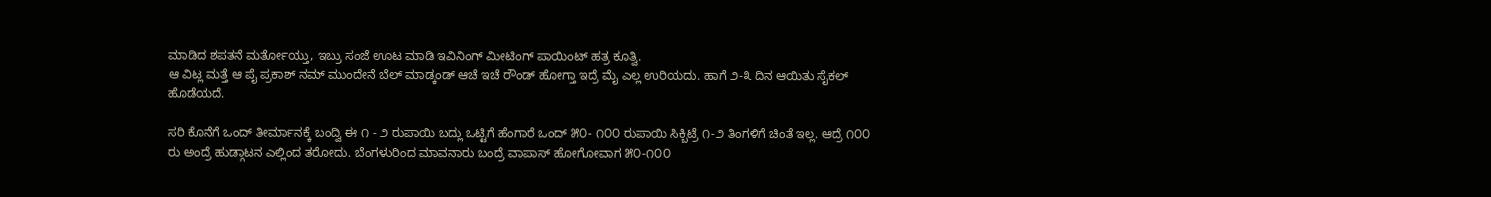ಮಾಡಿದ ಶಪತನೆ ಮರ್ತೋಯ್ತು, ಇಬ್ರು ಸಂಜೆ ಊಟ ಮಾಡಿ ಇವಿನಿಂಗ್ ಮೀಟಿಂಗ್ ಪಾಯಿಂಟ್ ಹತ್ರ ಕೂತ್ವಿ.
ಆ ವಿಟ್ಲ ಮತ್ತೆ ಆ ಪೈ ಪ್ರಕಾಶ್ ನಮ್ ಮುಂದೇನೆ ಬೆಲ್ ಮಾಡ್ಕಂಡ್ ಆಚೆ ಇಚೆ ರೌಂಡ್ ಹೋಗ್ತಾ ಇದ್ರೆ ಮೈ ಎಲ್ಲ ಉರಿಯದು. ಹಾಗೆ ೨-೩ ದಿನ ಆಯಿತು ಸೈಕಲ್ ಹೊಡೆಯದೆ.

ಸರಿ ಕೊನೆಗೆ ಒಂದ್ ತೀರ್ಮಾನಕ್ಕೆ ಬಂದ್ವಿ ಈ ೧ - ೨ ರುಪಾಯಿ ಬದ್ಲು ಒಟ್ಟಿಗೆ ಹೆಂಗಾರೆ ಒಂದ್ ೫೦- ೧೦೦ ರುಪಾಯಿ ಸಿಕ್ಬಿಟ್ರೆ ೧-೨ ತಿಂಗಳಿಗೆ ಚಿಂತೆ ಇಲ್ಲ. ಆದ್ರೆ ೧೦೦ ರು ಅಂದ್ರೆ ಹುಡ್ಗಾಟನ ಎಲ್ಲಿಂದ ತರೋದು. ಬೆಂಗಳುರಿಂದ ಮಾವನಾರು ಬಂದ್ರೆ ವಾಪಾಸ್ ಹೋಗೋವಾಗ ೫೦-೧೦೦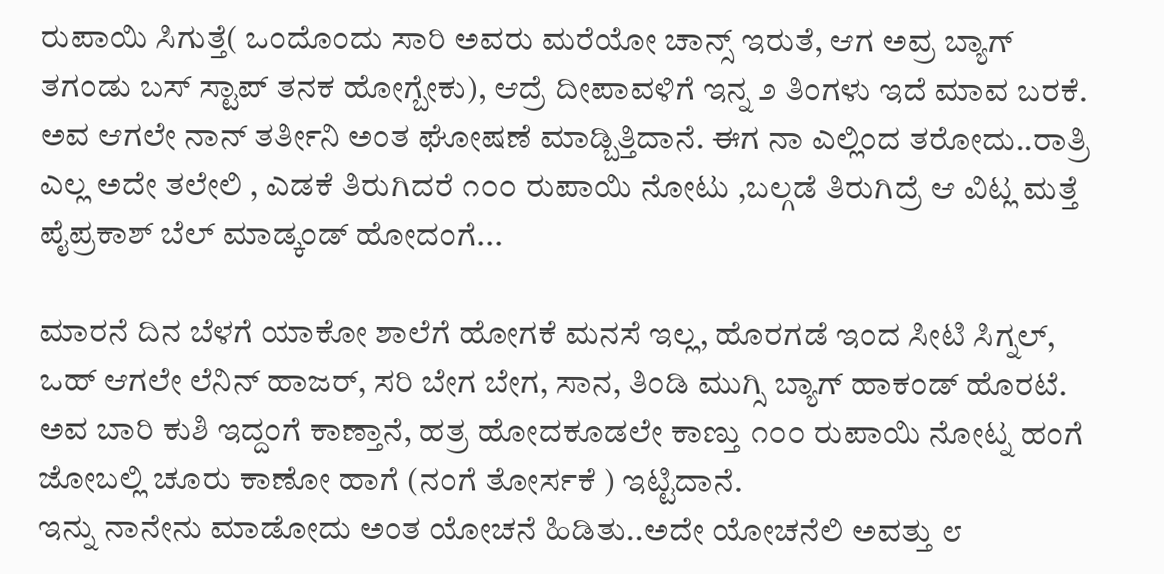ರುಪಾಯಿ ಸಿಗುತ್ತೆ( ಒಂದೊಂದು ಸಾರಿ ಅವರು ಮರೆಯೋ ಚಾನ್ಸ್ ಇರುತೆ, ಆಗ ಅವ್ರ ಬ್ಯಾಗ್ ತಗಂಡು ಬಸ್ ಸ್ಟಾಪ್ ತನಕ ಹೋಗ್ಬೇಕು), ಆದ್ರೆ ದೀಪಾವಳಿಗೆ ಇನ್ನ ೨ ತಿಂಗಳು ಇದೆ ಮಾವ ಬರಕೆ. ಅವ ಆಗಲೇ ನಾನ್ ತರ್ತೀನಿ ಅಂತ ಘೋಷಣೆ ಮಾಡ್ಬಿತ್ತಿದಾನೆ. ಈಗ ನಾ ಎಲ್ಲಿಂದ ತರೋದು..ರಾತ್ರಿ ಎಲ್ಲ ಅದೇ ತಲೇಲಿ , ಎಡಕೆ ತಿರುಗಿದರೆ ೧೦೦ ರುಪಾಯಿ ನೋಟು ,ಬಲ್ಗಡೆ ತಿರುಗಿದ್ರೆ ಆ ವಿಟ್ಲ ಮತ್ತೆ ಪೈಪ್ರಕಾಶ್ ಬೆಲ್ ಮಾಡ್ಕಂಡ್ ಹೋದಂಗೆ...

ಮಾರನೆ ದಿನ ಬೆಳಗೆ ಯಾಕೋ ಶಾಲೆಗೆ ಹೋಗಕೆ ಮನಸೆ ಇಲ್ಲ, ಹೊರಗಡೆ ಇಂದ ಸೀಟಿ ಸಿಗ್ನಲ್, ಒಹ್ ಆಗಲೇ ಲೆನಿನ್ ಹಾಜರ್, ಸರಿ ಬೇಗ ಬೇಗ, ಸಾನ, ತಿಂಡಿ ಮುಗ್ಸಿ ಬ್ಯಾಗ್ ಹಾಕಂಡ್ ಹೊರಟೆ. ಅವ ಬಾರಿ ಕುಶಿ ಇದ್ದಂಗೆ ಕಾಣ್ತಾನೆ, ಹತ್ರ ಹೋದಕೂಡಲೇ ಕಾಣ್ತು ೧೦೦ ರುಪಾಯಿ ನೋಟ್ನ ಹಂಗೆ ಜೋಬಲ್ಲಿ ಚೂರು ಕಾಣೋ ಹಾಗೆ (ನಂಗೆ ತೋರ್ಸಕೆ ) ಇಟ್ಟಿದಾನೆ.
ಇನ್ನು ನಾನೇನು ಮಾಡೋದು ಅಂತ ಯೋಚನೆ ಹಿಡಿತು..ಅದೇ ಯೋಚನೆಲಿ ಅವತ್ತು ೮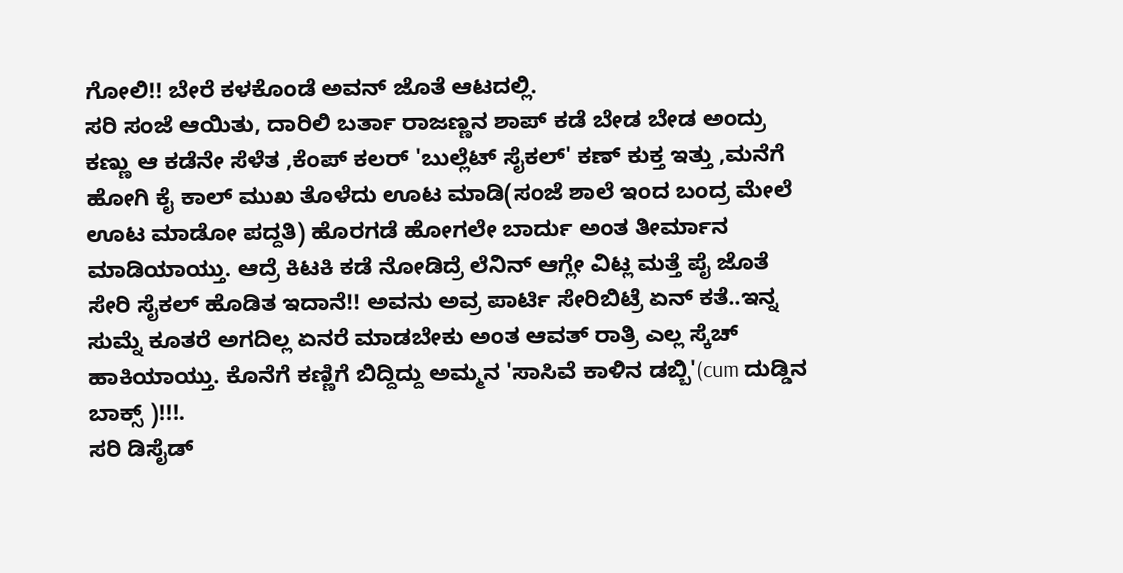ಗೋಲಿ!! ಬೇರೆ ಕಳಕೊಂಡೆ ಅವನ್ ಜೊತೆ ಆಟದಲ್ಲಿ.
ಸರಿ ಸಂಜೆ ಆಯಿತು, ದಾರಿಲಿ ಬರ್ತಾ ರಾಜಣ್ಣನ ಶಾಪ್ ಕಡೆ ಬೇಡ ಬೇಡ ಅಂದ್ರು ಕಣ್ಣು ಆ ಕಡೆನೇ ಸೆಳೆತ ,ಕೆಂಪ್ ಕಲರ್ 'ಬುಲ್ಲೆಟ್ ಸೈಕಲ್' ಕಣ್ ಕುಕ್ತ ಇತ್ತು ,ಮನೆಗೆ ಹೋಗಿ ಕೈ ಕಾಲ್ ಮುಖ ತೊಳೆದು ಊಟ ಮಾಡಿ(ಸಂಜೆ ಶಾಲೆ ಇಂದ ಬಂದ್ರ ಮೇಲೆ ಊಟ ಮಾಡೋ ಪದ್ದತಿ) ಹೊರಗಡೆ ಹೋಗಲೇ ಬಾರ್ದು ಅಂತ ತೀರ್ಮಾನ ಮಾಡಿಯಾಯ್ತು. ಆದ್ರೆ ಕಿಟಕಿ ಕಡೆ ನೋಡಿದ್ರೆ ಲೆನಿನ್ ಆಗ್ಲೇ ವಿಟ್ಲ ಮತ್ತೆ ಪೈ ಜೊತೆ ಸೇರಿ ಸೈಕಲ್ ಹೊಡಿತ ಇದಾನೆ!! ಅವನು ಅವ್ರ ಪಾರ್ಟಿ ಸೇರಿಬಿಟ್ರೆ ಏನ್ ಕತೆ..ಇನ್ನ ಸುಮ್ನೆ ಕೂತರೆ ಅಗದಿಲ್ಲ ಏನರೆ ಮಾಡಬೇಕು ಅಂತ ಆವತ್ ರಾತ್ರಿ ಎಲ್ಲ ಸ್ಕೆಚ್ ಹಾಕಿಯಾಯ್ತು. ಕೊನೆಗೆ ಕಣ್ಣಿಗೆ ಬಿದ್ದಿದ್ದು ಅಮ್ಮನ 'ಸಾಸಿವೆ ಕಾಳಿನ ಡಬ್ಬಿ'(cum ದುಡ್ಡಿನ ಬಾಕ್ಸ್ )!!!.
ಸರಿ ಡಿಸೈಡ್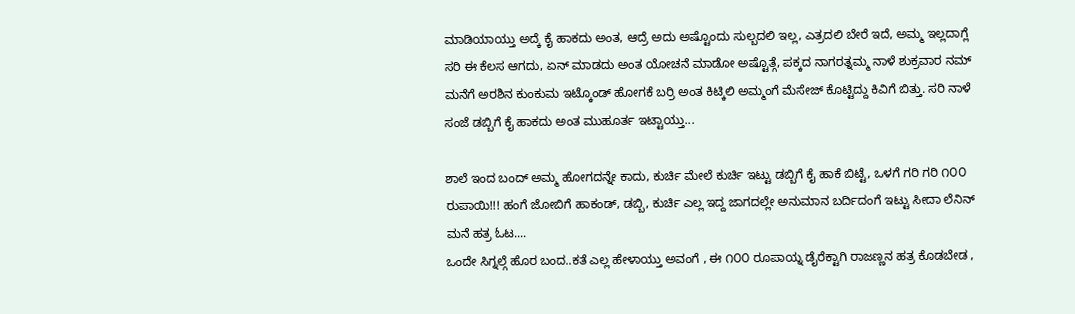ಮಾಡಿಯಾಯ್ತು ಅದ್ಕೆ ಕೈ ಹಾಕದು ಅಂತ, ಆದ್ರೆ ಅದು ಅಷ್ಟೊಂದು ಸುಲ್ಬದಲಿ ಇಲ್ಲ, ಎತ್ರದಲಿ ಬೇರೆ ಇದೆ, ಅಮ್ಮ ಇಲ್ಲದಾಗ್ಲೆ ಸರಿ ಈ ಕೆಲಸ ಆಗದು, ಏನ್ ಮಾಡದು ಅಂತ ಯೋಚನೆ ಮಾಡೋ ಅಷ್ಟೊತ್ಗೆ, ಪಕ್ಕದ ನಾಗರತ್ನಮ್ಮ ನಾಳೆ ಶುಕ್ರವಾರ ನಮ್ ಮನೆಗೆ ಅರಶಿನ ಕುಂಕುಮ ಇಟ್ಕೊಂಡ್ ಹೋಗಕೆ ಬರ್ರಿ ಅಂತ ಕಿಟ್ಕಿಲಿ ಅಮ್ಮಂಗೆ ಮೆಸೇಜ್ ಕೊಟ್ಟಿದ್ದು ಕಿವಿಗೆ ಬಿತ್ತು. ಸರಿ ನಾಳೆ ಸಂಜೆ ಡಬ್ಬಿಗೆ ಕೈ ಹಾಕದು ಅಂತ ಮುಹೂರ್ತ ಇಟ್ಟಾಯ್ತು...

ಶಾಲೆ ಇಂದ ಬಂದ್ ಅಮ್ಮ ಹೋಗದನ್ನೇ ಕಾದು, ಕುರ್ಚಿ ಮೇಲೆ ಕುರ್ಚಿ ಇಟ್ಟು ಡಬ್ಬಿಗೆ ಕೈ ಹಾಕೆ ಬಿಟ್ಟೆ, ಒಳಗೆ ಗರಿ ಗರಿ ೧೦೦ ರುಪಾಯಿ!!! ಹಂಗೆ ಜೋಬಿಗೆ ಹಾಕಂಡ್, ಡಬ್ಬಿ, ಕುರ್ಚಿ ಎಲ್ಲ ಇದ್ದ ಜಾಗದಲ್ಲೇ ಅನುಮಾನ ಬರ್ದಿದಂಗೆ ಇಟ್ಟು ಸೀದಾ ಲೆನಿನ್ ಮನೆ ಹತ್ರ ಓಟ....
ಒಂದೇ ಸಿಗ್ನಲ್ಗೆ ಹೊರ ಬಂದ..ಕತೆ ಎಲ್ಲ ಹೇಳಾಯ್ತು ಅವಂಗೆ , ಈ ೧೦೦ ರೂಪಾಯ್ನ ಡೈರೆಕ್ಟಾಗಿ ರಾಜಣ್ಣನ ಹತ್ರ ಕೊಡಬೇಡ ,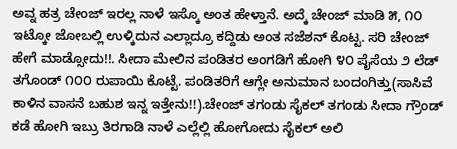ಅವ್ನ ಹತ್ರ ಚೇಂಜ್ ಇರಲ್ಲ ನಾಳೆ ಇಸ್ಕೊ ಅಂತ ಹೇಳ್ತಾನೆ. ಅದ್ಕೆ ಚೇಂಜ್ ಮಾಡಿ ೫, ೧೦ ಇಟ್ಕೋ ಜೋಬಲ್ಲಿ ಉಳ್ಕಿದುನ ಎಲ್ಲಾದ್ರೂ ಕದ್ದಿಡು ಅಂತ ಸಜೆಶನ್ ಕೊಟ್ಟ. ಸರಿ ಚೇಂಜ್ ಹೇಗೆ ಮಾಡ್ಸೋದು!!. ಸೀದಾ ಮೇಲಿನ ಪಂಡಿತರ ಅಂಗಡಿಗೆ ಹೋಗಿ ೪೦ ಪೈಸೆಯ ೨ ಲೆಡ್ ತಗೊಂಡ್ ೧೦೦ ರುಪಾಯಿ ಕೊಟ್ಟೆ. ಪಂಡಿತರಿಗೆ ಆಗ್ಲೇ ಅನುಮಾನ ಬಂದಂಗಿತ್ತು(ಸಾಸಿವೆ ಕಾಳಿನ ವಾಸನೆ ಬಹುಶ ಇನ್ನ ಇತ್ತೇನು!!).ಚೇಂಜ್ ತಗಂಡು ಸೈಕಲ್ ತಗಂಡು ಸೀದಾ ಗ್ರೌಂಡ್ ಕಡೆ ಹೋಗಿ ಇಬ್ರು ತಿರಗಾಡಿ ನಾಳೆ ಎಲ್ಲೆಲ್ಲಿ ಹೋಗೋದು ಸೈಕಲ್ ಅಲಿ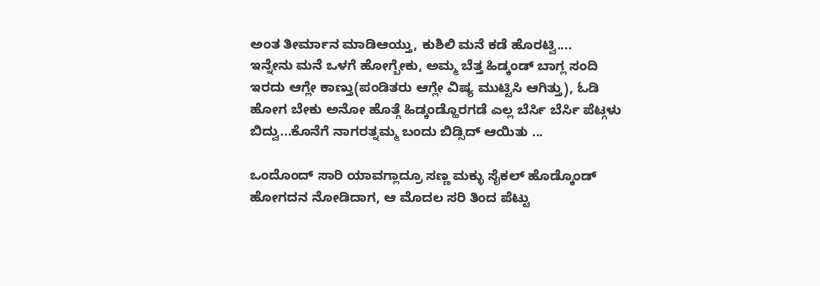ಅಂತ ತೀರ್ಮಾನ ಮಾಡಿಆಯ್ತು, ಕುಶಿಲಿ ಮನೆ ಕಡೆ ಹೊರಟ್ವಿ....
ಇನ್ನೇನು ಮನೆ ಒಳಗೆ ಹೋಗ್ಬೇಕು, ಅಮ್ಮ ಬೆತ್ತ ಹಿಡ್ಕಂಡ್ ಬಾಗ್ಲ ಸಂದಿ ಇರದು ಆಗ್ಲೇ ಕಾಣ್ತು(ಪಂಡಿತರು ಆಗ್ಲೇ ವಿಷ್ಯ ಮುಟ್ಟಿಸಿ ಆಗಿತ್ತು), ಓಡಿ ಹೋಗ ಬೇಕು ಅನೋ ಹೊತ್ಗೆ ಹಿಡ್ಕಂಡ್ಹೊರಗಡೆ ಎಲ್ಲ ಬೆರ್ಸಿ ಬೆರ್ಸಿ ಪೆಟ್ಗಳು ಬಿದ್ವು...ಕೊನೆಗೆ ನಾಗರತ್ನಮ್ಮ ಬಂದು ಬಿಡ್ಸಿದ್ ಆಯಿತು ...

ಒಂದೊಂದ್ ಸಾರಿ ಯಾವಗ್ಲಾದ್ರೂ ಸಣ್ಣ ಮಕ್ಳು ಸೈಕಲ್ ಹೊಡ್ಕೊಂಡ್ ಹೋಗದನ ನೋಡಿದಾಗ, ಆ ಮೊದಲ ಸರಿ ತಿಂದ ಪೆಟ್ಟು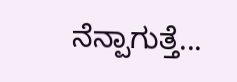ನೆನ್ಪಾಗುತ್ತೆ...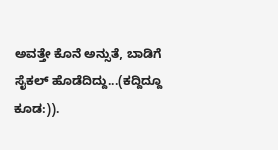ಅವತ್ತೇ ಕೊನೆ ಅನ್ಸುತೆ, ಬಾಡಿಗೆ ಸೈಕಲ್ ಹೊಡೆದಿದ್ದು...(ಕದ್ದಿದ್ದೂ ಕೂಡ:)).